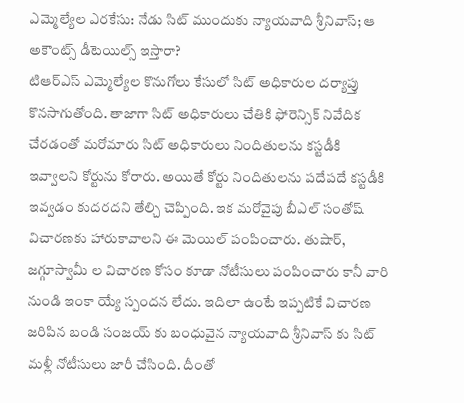ఎమ్మెల్యేల ఎరకేసు: నేడు సిట్ ముందుకు న్యాయవాది శ్రీనివాస్; ఆ అకౌంట్స్ డీటెయిల్స్ ఇస్తారా?
టిఆర్ఎస్ ఎమ్మెల్యేల కొనుగోలు కేసులో సిట్ అధికారుల దర్యాప్తు కొనసాగుతోంది. తాజాగా సిట్ అధికారులు చేతికి ఫోరెన్సిక్ నివేదిక చేరడంతో మరోమారు సిట్ అధికారులు నిందితులను కస్టడీకి ఇవ్వాలని కోర్టును కోరారు. అయితే కోర్టు నిందితులను పదేపదే కస్టడీకి ఇవ్వడం కుదరదని తేల్చి చెప్పింది. ఇక మరోవైపు బీఎల్ సంతోష్ విచారణకు హారుకావాలని ఈ మెయిల్ పంపించారు. తుషార్, జగ్గూస్వామీ ల విచారణ కోసం కూడా నోటీసులు పంపించారు కానీ వారి నుండి ఇంకా య్యే స్పందన లేదు. ఇదిలా ఉంటే ఇప్పటికే విచారణ జరిపిన బండి సంజయ్ కు బంధువైన న్యాయవాది శ్రీనివాస్ కు సిట్ మళ్లీ నోటీసులు జారీ చేసింది. దీంతో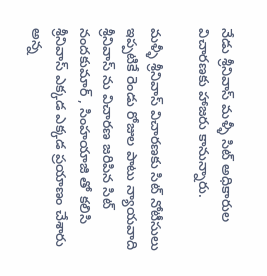నేడు శ్రీనివాస్ మళ్ళీ సిట్ అధికారుల విచారణకు హాజరు కానున్నారు.

మళ్ళీ శ్రీనివాస్ విచారణకు సిట్ నోటీసులు
ఇప్పటికే రెండు రోజుల పాటు న్యాయవాది శ్రీనివాస్ ను విచారణ జరిపిన సిట్ నందకుమార్ , సింహయాజి తో కలిసి శ్రీనివాస్ ఎక్కడ ఎక్కడ ప్రయాణం చేశారు అన్న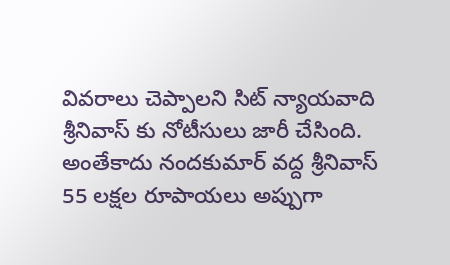వివరాలు చెప్పాలని సిట్ న్యాయవాది శ్రీనివాస్ కు నోటీసులు జారీ చేసింది. అంతేకాదు నందకుమార్ వద్ద శ్రీనివాస్ 55 లక్షల రూపాయలు అప్పుగా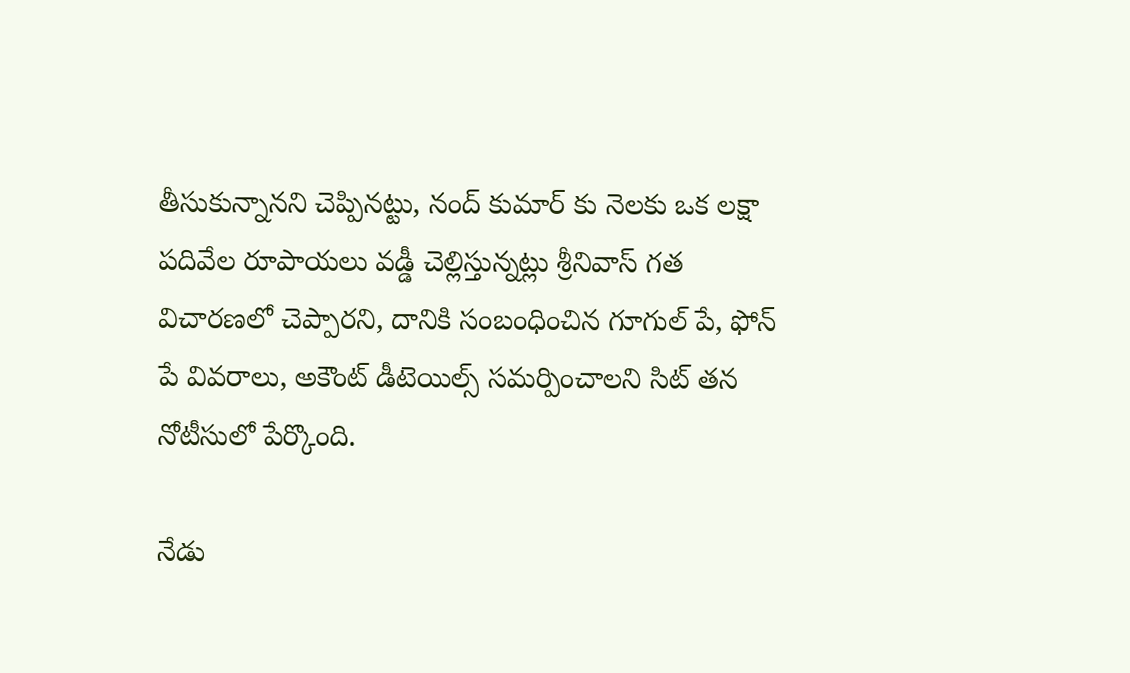తీసుకున్నానని చెప్పినట్టు, నంద్ కుమార్ కు నెలకు ఒక లక్షా పదివేల రూపాయలు వడ్డీ చెల్లిస్తున్నట్లు శ్రీనివాస్ గత విచారణలో చెప్పారని, దానికి సంబంధించిన గూగుల్ పే, ఫోన్ పే వివరాలు, అకౌంట్ డీటెయిల్స్ సమర్పించాలని సిట్ తన నోటీసులో పేర్కొంది.

నేడు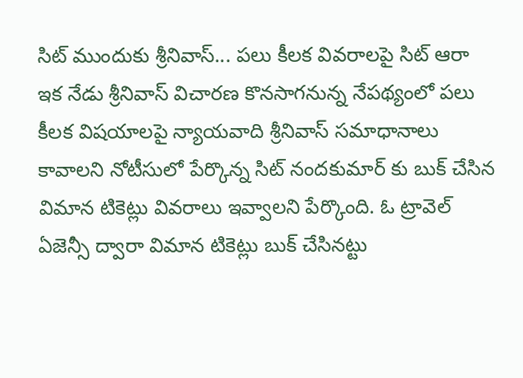సిట్ ముందుకు శ్రీనివాస్... పలు కీలక వివరాలపై సిట్ ఆరా
ఇక నేడు శ్రీనివాస్ విచారణ కొనసాగనున్న నేపథ్యంలో పలు కీలక విషయాలపై న్యాయవాది శ్రీనివాస్ సమాధానాలు కావాలని నోటీసులో పేర్కొన్న సిట్ నందకుమార్ కు బుక్ చేసిన విమాన టికెట్లు వివరాలు ఇవ్వాలని పేర్కొంది. ఓ ట్రావెల్ ఏజెన్సీ ద్వారా విమాన టికెట్లు బుక్ చేసినట్టు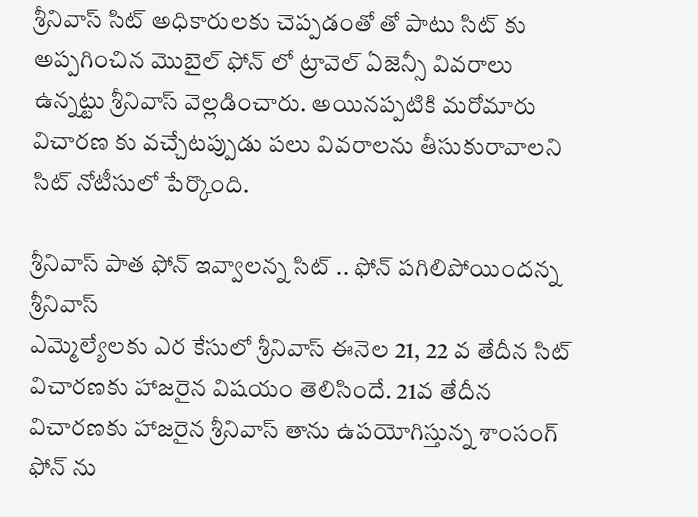శ్రీనివాస్ సిట్ అధికారులకు చెప్పడంతో తో పాటు సిట్ కు అప్పగించిన మొబైల్ ఫోన్ లో ట్రావెల్ ఏజెన్సీ వివరాలు ఉన్నట్టు శ్రీనివాస్ వెల్లడించారు. అయినప్పటికి మరోమారు విచారణ కు వచ్చేటప్పుడు పలు వివరాలను తీసుకురావాలని సిట్ నోటీసులో పేర్కొంది.

శ్రీనివాస్ పాత ఫోన్ ఇవ్వాలన్న సిట్ .. ఫోన్ పగిలిపోయిందన్న శ్రీనివాస్
ఎమ్మెల్యేలకు ఎర కేసులో శ్రీనివాస్ ఈనెల 21, 22 వ తేదీన సిట్ విచారణకు హాజరైన విషయం తెలిసిందే. 21వ తేదీన విచారణకు హాజరైన శ్రీనివాస్ తాను ఉపయోగిస్తున్న శాంసంగ్ ఫోన్ ను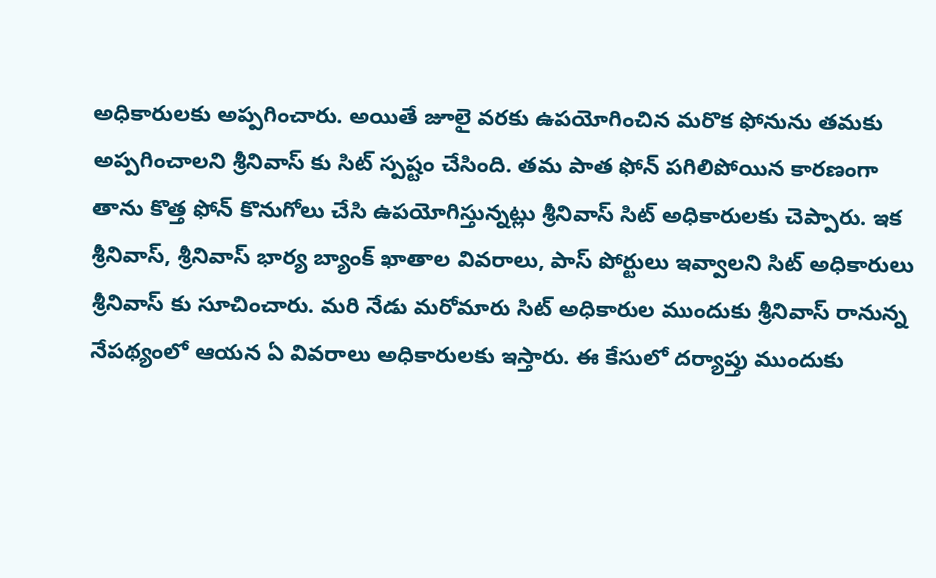అధికారులకు అప్పగించారు. అయితే జూలై వరకు ఉపయోగించిన మరొక ఫోనును తమకు అప్పగించాలని శ్రీనివాస్ కు సిట్ స్పష్టం చేసింది. తమ పాత ఫోన్ పగిలిపోయిన కారణంగా తాను కొత్త ఫోన్ కొనుగోలు చేసి ఉపయోగిస్తున్నట్లు శ్రీనివాస్ సిట్ అధికారులకు చెప్పారు. ఇక శ్రీనివాస్, శ్రీనివాస్ భార్య బ్యాంక్ ఖాతాల వివరాలు, పాస్ పోర్టులు ఇవ్వాలని సిట్ అధికారులు శ్రీనివాస్ కు సూచించారు. మరి నేడు మరోమారు సిట్ అధికారుల ముందుకు శ్రీనివాస్ రానున్న నేపథ్యంలో ఆయన ఏ వివరాలు అధికారులకు ఇస్తారు. ఈ కేసులో దర్యాప్తు ముందుకు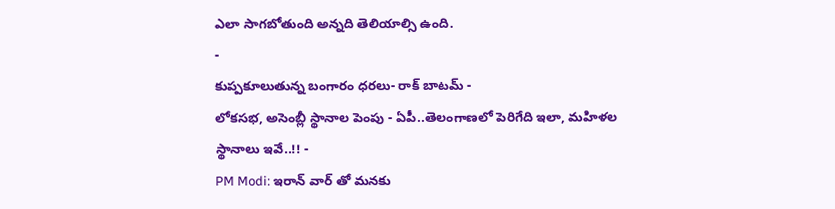ఎలా సాగబోతుంది అన్నది తెలియాల్సి ఉంది.
-
కుప్పకూలుతున్న బంగారం ధరలు- రాక్ బాటమ్ -
లోకసభ, అసెంబ్లీ స్థానాల పెంపు - ఏపీ..తెలంగాణలో పెరిగేది ఇలా, మహిళల స్థానాలు ఇవే..!! -
PM Modi: ఇరాన్ వార్ తో మనకు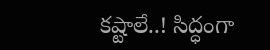కష్టాలే..! సిద్ధంగా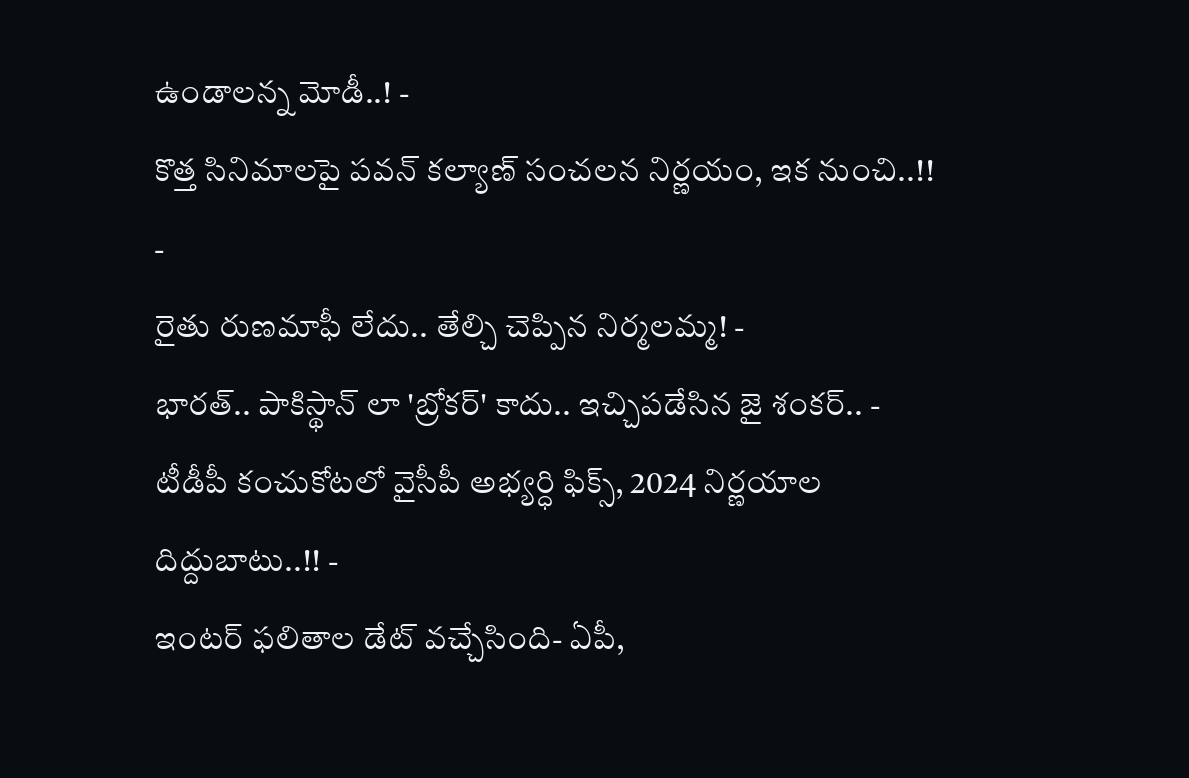ఉండాలన్న మోడీ..! -
కొత్త సినిమాలపై పవన్ కల్యాణ్ సంచలన నిర్ణయం, ఇక నుంచి..!! -
రైతు రుణమాఫీ లేదు.. తేల్చి చెప్పిన నిర్మలమ్మ! -
భారత్.. పాకిస్థాన్ లా 'బ్రోకర్' కాదు.. ఇచ్చిపడేసిన జై శంకర్.. -
టీడీపీ కంచుకోటలో వైసీపీ అభ్యర్ధి ఫిక్స్, 2024 నిర్ణయాల దిద్దుబాటు..!! -
ఇంటర్ ఫలితాల డేట్ వచ్చేసింది- ఏపీ,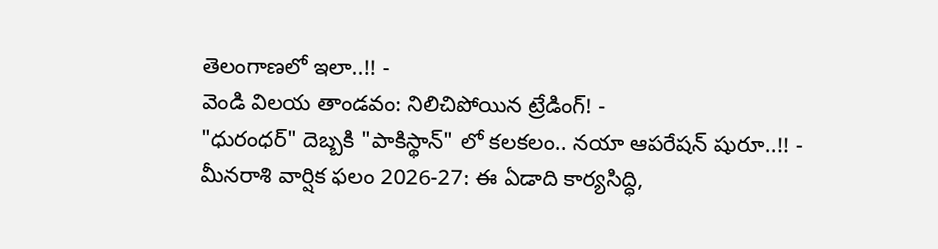తెలంగాణలో ఇలా..!! -
వెండి విలయ తాండవం: నిలిచిపోయిన ట్రేడింగ్! -
"ధురంధర్" దెబ్బకి "పాకిస్థాన్" లో కలకలం.. నయా ఆపరేషన్ షురూ..!! -
మీనరాశి వార్షిక ఫలం 2026-27: ఈ ఏడాది కార్యసిద్ధి,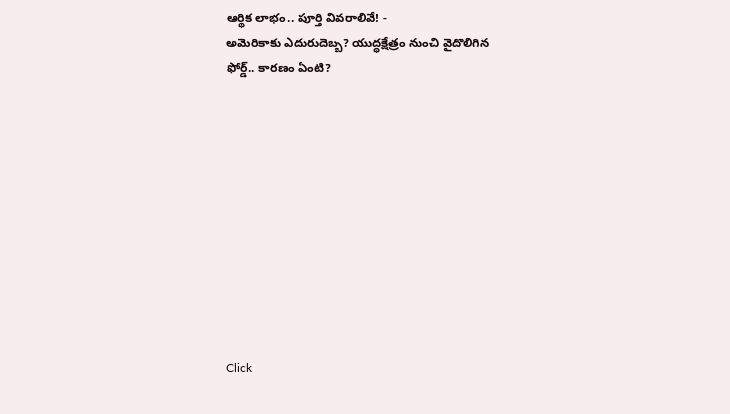ఆర్థిక లాభం.. పూర్తి వివరాలివే! -
అమెరికాకు ఎదురుదెబ్బ? యుద్ధక్షేత్రం నుంచి వైదొలిగిన ఫోర్డ్.. కారణం ఏంటి?











Click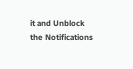it and Unblock the Notifications